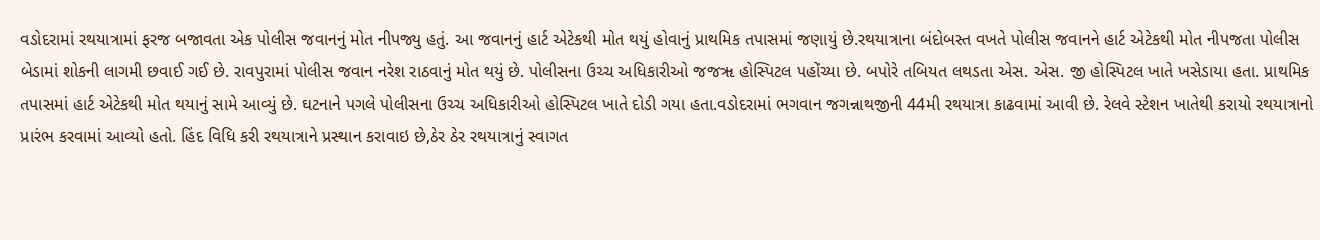વડોદરામાં રથયાત્રામાં ફરજ બજાવતા એક પોલીસ જવાનનું મોત નીપજ્યુ હતું. આ જવાનનું હાર્ટ એટેકથી મોત થયું હોવાનું પ્રાથમિક તપાસમાં જણાયું છે.રથયાત્રાના બંદોબસ્ત વખતે પોલીસ જવાનને હાર્ટ એટેકથી મોત નીપજતા પોલીસ બેડામાં શોકની લાગમી છવાઈ ગઈ છે. રાવપુરામાં પોલીસ જવાન નરેશ રાઠવાનું મોત થયું છે. પોલીસના ઉચ્ચ અધિકારીઓ જજૠ હોસ્પિટલ પહોંચ્યા છે. બપોરે તબિયત લથડતા એસ. એસ. જી હોસ્પિટલ ખાતે ખસેડાયા હતા. પ્રાથમિક તપાસમાં હાર્ટ એટેકથી મોત થયાનું સામે આવ્યું છે. ઘટનાને પગલે પોલીસના ઉચ્ચ અધિકારીઓ હોસ્પિટલ ખાતે દોડી ગયા હતા.વડોદરામાં ભગવાન જગન્નાથજીની 44મી રથયાત્રા કાઢવામાં આવી છે. રેલવે સ્ટેશન ખાતેથી કરાયો રથયાત્રાનો પ્રારંભ કરવામાં આવ્યો હતો. હિંદ વિધિ કરી રથયાત્રાને પ્રસ્થાન કરાવાઇ છે,ઠેર ઠેર રથયાત્રાનું સ્વાગત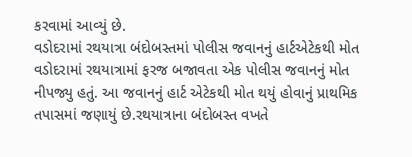કરવામાં આવ્યું છે.
વડોદરામાં રથયાત્રા બંદોબસ્તમાં પોલીસ જવાનનું હાર્ટએટેકથી મોત
વડોદરામાં રથયાત્રામાં ફરજ બજાવતા એક પોલીસ જવાનનું મોત નીપજ્યુ હતું. આ જવાનનું હાર્ટ એટેકથી મોત થયું હોવાનું પ્રાથમિક તપાસમાં જણાયું છે.રથયાત્રાના બંદોબસ્ત વખતે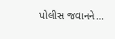પોલીસ જવાનને…